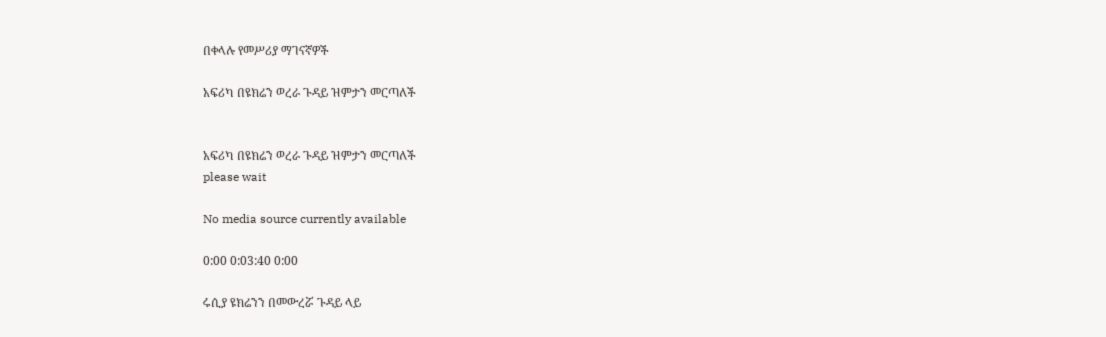በቀላሉ የመሥሪያ ማገናኛዎች

አፍሪካ በዩክሬን ወረራ ጉዳይ ዝምታን መርጣለች


አፍሪካ በዩክሬን ወረራ ጉዳይ ዝምታን መርጣለች
please wait

No media source currently available

0:00 0:03:40 0:00

ሩሲያ ዩክሬንን በመውረሯ ጉዳይ ላይ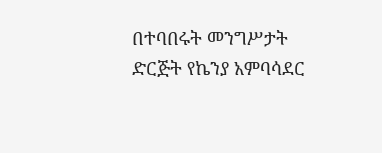በተባበሩት መንግሥታት ድርጅት የኬንያ አምባሳደር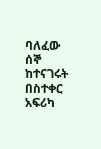ባለፈው ሰኞ ከተናገሩት በስተቀር አፍሪካ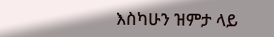እስካሁን ዝምታ ላይ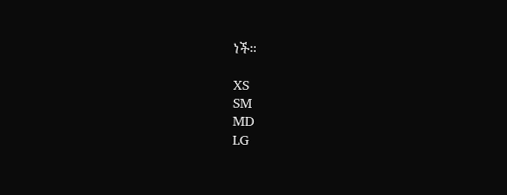ነች።

XS
SM
MD
LG